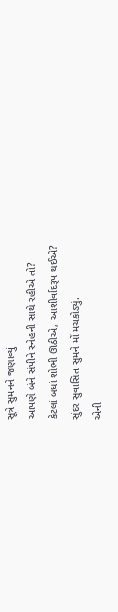સૂત્રે સુમનને જણાવ્યું
આપણે બંને સંપીને સ્નેહની સાથે રહીએ તો?
કેટલાં બધાં શોભી ઊઠીએ, આશીર્વાદરૂપ થઈએ?
સુંદર સુવાસિત સુમને મોં મચકોડ્યું.
એની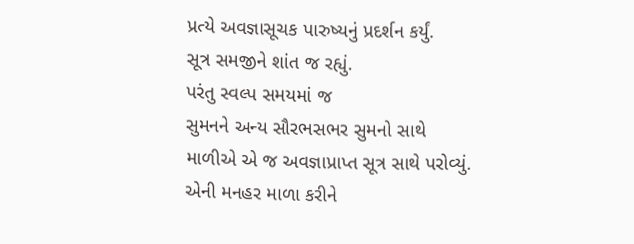પ્રત્યે અવજ્ઞાસૂચક પારુષ્યનું પ્રદર્શન કર્યું.
સૂત્ર સમજીને શાંત જ રહ્યું.
પરંતુ સ્વલ્પ સમયમાં જ
સુમનને અન્ય સૌરભસભર સુમનો સાથે
માળીએ એ જ અવજ્ઞાપ્રાપ્ત સૂત્ર સાથે પરોવ્યું.
એની મનહર માળા કરીને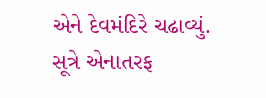એને દેવમંદિરે ચઢાવ્યું.
સૂત્રે એનાતરફ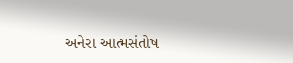અનેરા આત્મસંતોષ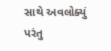સાથે અવલોક્યું
પરંતુ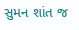સુમન શાંત જ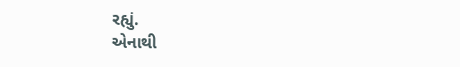રહ્યું.
એનાથી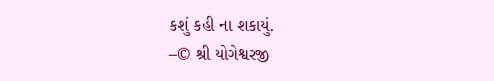કશું કહી ના શકાયું.
–© શ્રી યોગેશ્વરજી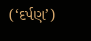(‘દર્પણ’)